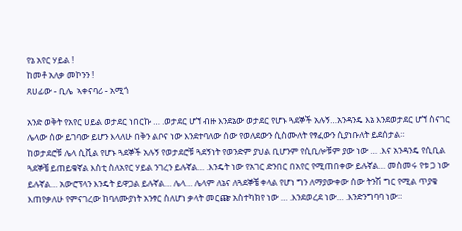የኔ አየር ሃይል !
ከመቶ አለቃ መኮንን !
ጸሀፊው - ቢሌ  ኣቀናባሪ - አሚጎ

አንድ ወቅት የአየር ሀይል ወታደር ነበርኩ … .ወታደር ሆኘ ብዙ እንደኔው ወታደር የሆኑ ጓደኞች አሉኝ…አንዳንዴ እኔ እንደወታደር ሆኘ ስናገር ሌላው ሰው ይገባው ይሆን እላለሁ በቅን ልቦና ነው እንደተባለው ሰው የወለደውን ሲስሙለት የፃፈውን ሲያነቡለት ይደሰታል።
ከወታደሮቹ ሌላ ሲቪል የሆኑ ጓደኞች አሉኝ የወታደሮቹ ጓደኝነት የወንድም ያህል ቢሆንም የሲቢሎቹም ያው ነው … .እና አንዳንዴ የሲቢል ጓደኞቼ ይጠይቁኛል እስቲ ስለአየር ሃይል ንገረን ይሉኛል… .እንዴት ነው የአገር ድንበር በአየር የሚጠበቀው ይሉኛል… መስመሩ የቱ ጋ ነው ይሉኛል… አውሮፕላን እንዴት ይዋጋል ይሉኛል… ሌላ… ሌላም ለኔና ለጓደኞቼ ቀላል የሆነ ግን ለማያውቀው ሰው ትንሽ ግር የሚል ጥያቄ እጠየቃለሁ የምናገረው ከባለሙያነት አንፃር ስለሆነ ቃላት መርጬ አስተካክየ ነው … .እንደወረደ ነው… .እንድንግባባ ነው።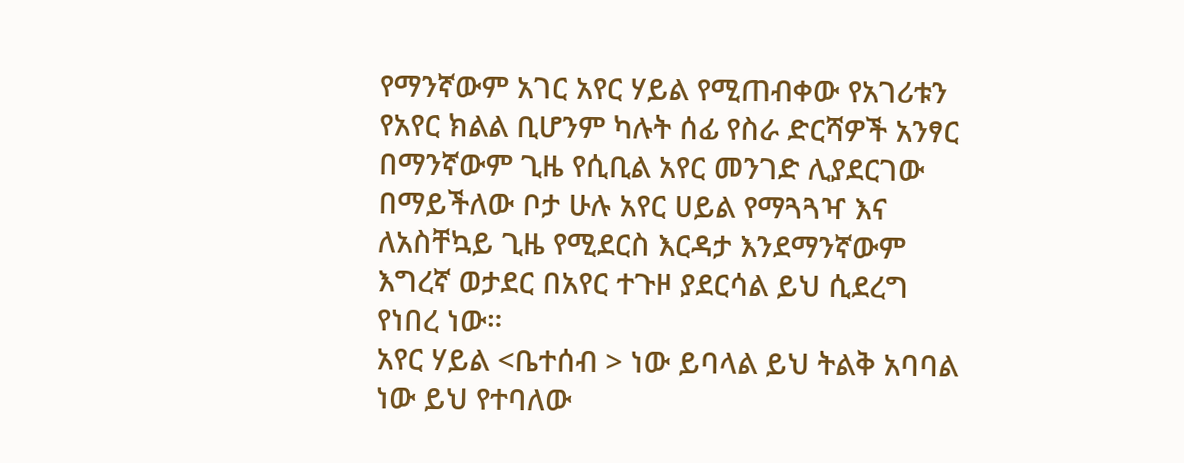የማንኛውም አገር አየር ሃይል የሚጠብቀው የአገሪቱን የአየር ክልል ቢሆንም ካሉት ሰፊ የስራ ድርሻዎች አንፃር በማንኛውም ጊዜ የሲቢል አየር መንገድ ሊያደርገው በማይችለው ቦታ ሁሉ አየር ሀይል የማጓጓዣ እና ለአስቸኳይ ጊዜ የሚደርስ እርዳታ እንደማንኛውም እግረኛ ወታደር በአየር ተጉዞ ያደርሳል ይህ ሲደረግ የነበረ ነው።
አየር ሃይል <ቤተሰብ > ነው ይባላል ይህ ትልቅ አባባል ነው ይህ የተባለው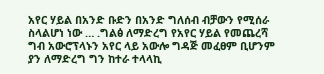አየር ሃይል በአንድ ቡድን በአንድ ግለሰብ ብቻውን የሚሰራ ስላልሆነ ነው … .ግልፅ ለማድረግ የአየር ሃይል የመጨረሻ ግብ አውሮፕላኑን አየር ላይ አውሎ ግዳጅ መፈፀም ቢሆንም ያን ለማድረግ ግን ከተራ ተላላኪ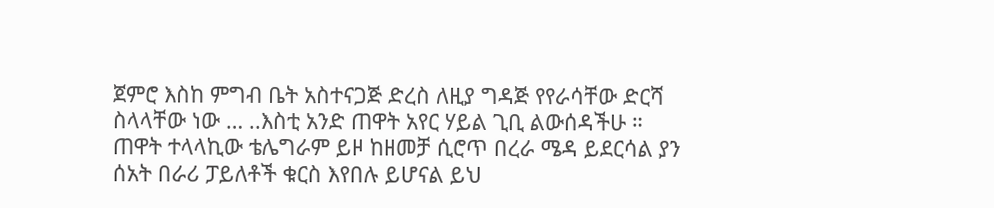ጀምሮ እስከ ምግብ ቤት አስተናጋጅ ድረስ ለዚያ ግዳጅ የየራሳቸው ድርሻ ስላላቸው ነው … ..እስቲ አንድ ጠዋት አየር ሃይል ጊቢ ልውሰዳችሁ ።
ጠዋት ተላላኪው ቴሌግራም ይዞ ከዘመቻ ሲሮጥ በረራ ሜዳ ይደርሳል ያን ሰአት በራሪ ፓይለቶች ቁርስ እየበሉ ይሆናል ይህ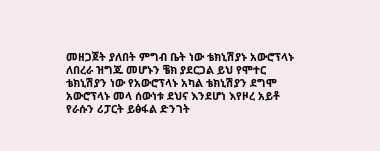መዘጋጀት ያለበት ምግብ ቤት ነው ቴክኒሽያኑ አውሮፕላኑ ለበረራ ዝግጁ መሆኑን ቼክ ያደርጋል ይህ የሞተር ቴክኒሽያን ነው የአውሮፕላኑ አካል ቴክኒሽያን ደግሞ አውሮፕላኑ መላ ሰውነቱ ደህና እንደሆነ እየዞረ አይቶ የራሱን ሪፓርት ይፅፋል ድንገት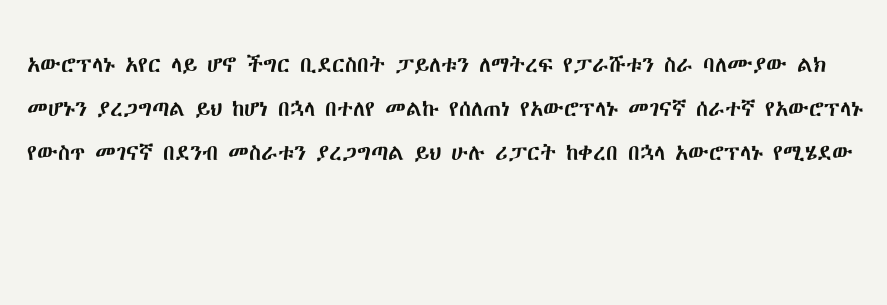አውሮፕላኑ አየር ላይ ሆኖ ችግር ቢደርስበት ፓይለቱን ለማትረፍ የፓራሹቱን ስራ ባለሙያው ልክ መሆኑን ያረጋግጣል ይህ ከሆነ በኋላ በተለየ መልኩ የሰለጠነ የአውሮፕላኑ መገናኛ ሰራተኛ የአውሮፕላኑ የውስጥ መገናኛ በደንብ መስራቱን ያረጋግጣል ይህ ሁሉ ሪፓርት ከቀረበ በኋላ አውሮፕላኑ የሚሄደው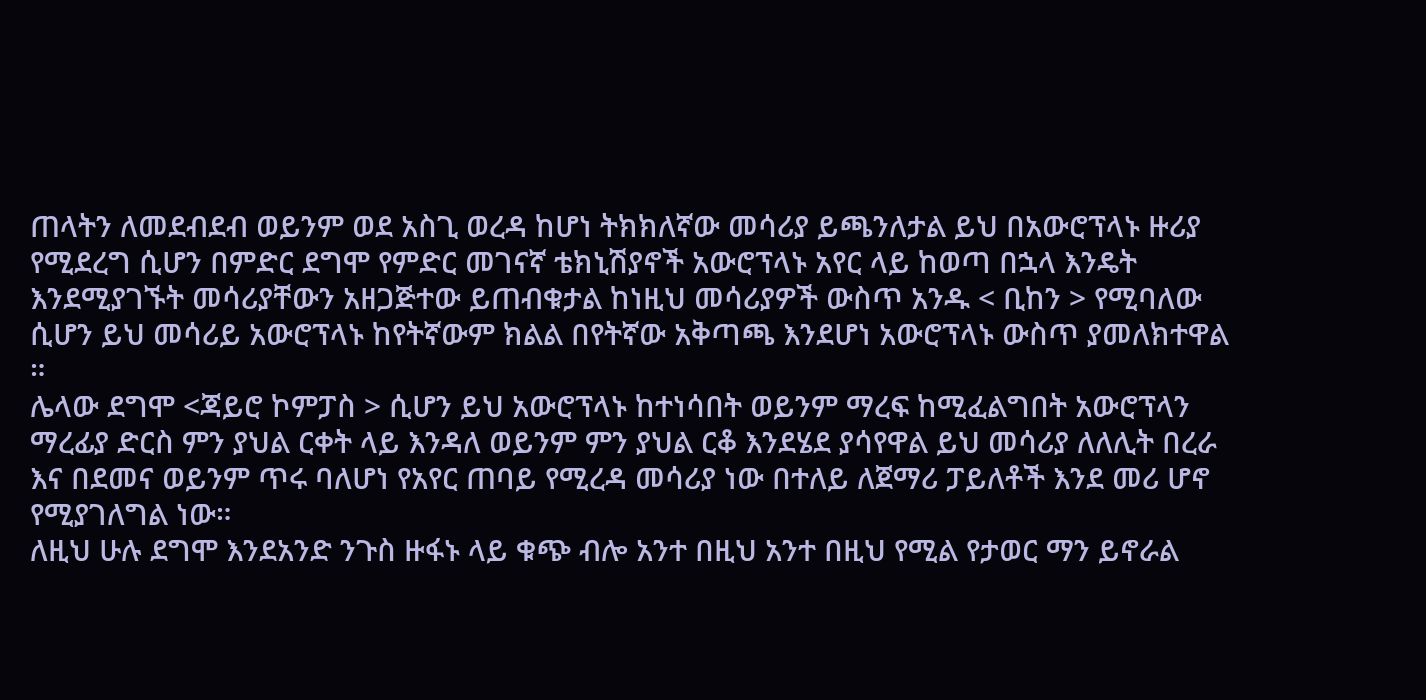ጠላትን ለመደብደብ ወይንም ወደ አስጊ ወረዳ ከሆነ ትክክለኛው መሳሪያ ይጫንለታል ይህ በአውሮፕላኑ ዙሪያ የሚደረግ ሲሆን በምድር ደግሞ የምድር መገናኛ ቴክኒሽያኖች አውሮፕላኑ አየር ላይ ከወጣ በኋላ እንዴት እንደሚያገኙት መሳሪያቸውን አዘጋጅተው ይጠብቁታል ከነዚህ መሳሪያዎች ውስጥ አንዱ < ቢከን > የሚባለው ሲሆን ይህ መሳሪይ አውሮፕላኑ ከየትኛውም ክልል በየትኛው አቅጣጫ እንደሆነ አውሮፕላኑ ውስጥ ያመለክተዋል ።
ሌላው ደግሞ <ጃይሮ ኮምፓስ > ሲሆን ይህ አውሮፕላኑ ከተነሳበት ወይንም ማረፍ ከሚፈልግበት አውሮፕላን ማረፊያ ድርስ ምን ያህል ርቀት ላይ እንዳለ ወይንም ምን ያህል ርቆ እንደሄደ ያሳየዋል ይህ መሳሪያ ለለሊት በረራ እና በደመና ወይንም ጥሩ ባለሆነ የአየር ጠባይ የሚረዳ መሳሪያ ነው በተለይ ለጀማሪ ፓይለቶች እንደ መሪ ሆኖ የሚያገለግል ነው።
ለዚህ ሁሉ ደግሞ እንደአንድ ንጉስ ዙፋኑ ላይ ቁጭ ብሎ አንተ በዚህ አንተ በዚህ የሚል የታወር ማን ይኖራል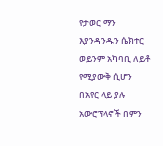የታወር ማን እያንዳንዱን ሴክተር ወይንም አካባቢ ለይቶ የሚያውቅ ሲሆን በአየር ላይ ያሉ አውሮፕላኖች በምን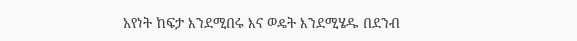አየነት ከፍታ እንደሚበሩ እና ወዴት እንደሚሄዱ በደንብ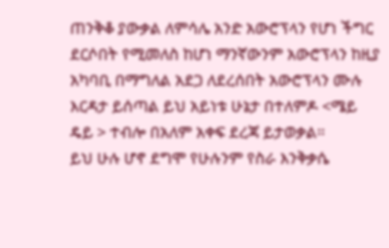ጠንቅቆ ያውቃል ለምሳሌ አንድ አውሮፕላን የሆነ ችግር ደርሶበት የሚመለስ ከሆነ ማንኛውንም አውሮፕላን ከዚያ አካባቢ በማግለል አደጋ ለደረሰበት አውሮፕላን ሙሉ እርዳታ ይሰጣል ይህ አይነቱ ሁኔታ በተለምዶ <ሜይ ዴይ > ተብሎ በአለም አቀፍ ደረጃ ይታወቃል።
ይህ ሁሉ ሆኖ ደግሞ የሁሉንም የስራ እንቅቃሴ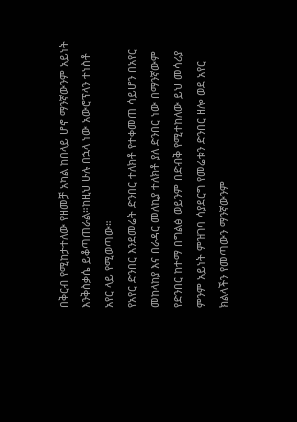በቅርብ የሚከታተለው የዘመቻ አካል ከበላይ ሆኖ ማንኛውንም አይነት እንቅስቃሴ ይቆጣጠራል።ከዚህ ሁሉ በኋላ ነው አውሮፕላን ተነስቶ አየር ላይ የሚወጣው።
የአየር ድንበር እንደመሬት ድንበር ተለክቶ የተቀመጠ ሳይሆን በአየር መከላከያ እና በራዳር መለኪያ ተለክቶ ያለ ድንበር ነው በማንኛውም የድንበር ከተማ በግልፅ ወይንም በድብቅ የሚተከለው ይህ መሳሪያ ምንም አይነት ምዝገባ ሳያደርግ የመሬቱን ድንበር ዘሎ ወደ አየር ክልላችን የመጣውን ማንኛውንም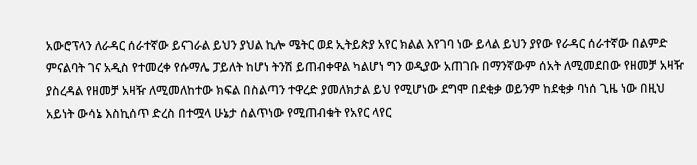አውሮፕላን ለራዳር ሰራተኛው ይናገራል ይህን ያህል ኪሎ ሜትር ወደ ኢትይጵያ አየር ክልል እየገባ ነው ይላል ይህን ያየው የራዳር ሰራተኛው በልምድ ምናልባት ገና አዲስ የተመረቀ የሱማሌ ፓይለት ከሆነ ትንሽ ይጠብቀዋል ካልሆነ ግን ወዲያው አጠገቡ በማንኛውም ሰአት ለሚመደበው የዘመቻ አዛዥ ያስረዳል የዘመቻ አዛዥ ለሚመለከተው ክፍል በስልጣን ተዋረድ ያመለክታል ይህ የሚሆነው ደግሞ በደቂቃ ወይንም ከደቂቃ ባነሰ ጊዜ ነው በዚህ አይነት ውሳኔ እስኪሰጥ ድረስ በተሟላ ሁኔታ ሰልጥነው የሚጠብቁት የአየር ላየር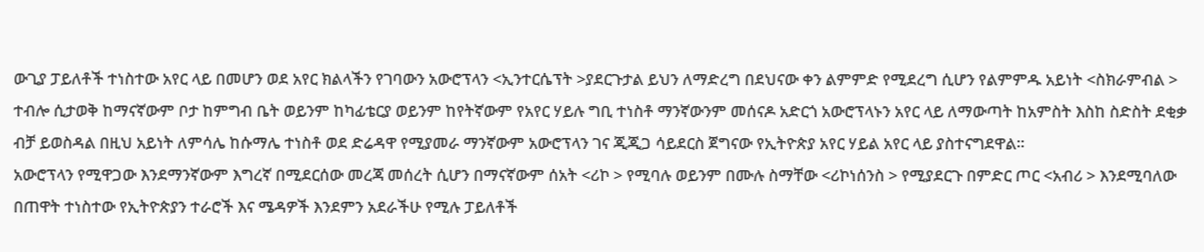ውጊያ ፓይለቶች ተነስተው አየር ላይ በመሆን ወደ አየር ክልላችን የገባውን አውሮፕላን <ኢንተርሴፕት >ያደርጉታል ይህን ለማድረግ በደህናው ቀን ልምምድ የሚደረግ ሲሆን የልምምዱ አይነት <ስክራምብል > ተብሎ ሲታወቅ ከማናኛውም ቦታ ከምግብ ቤት ወይንም ከካፊቴርያ ወይንም ከየትኛውም የአየር ሃይሉ ግቢ ተነስቶ ማንኛውንም መሰናዶ አድርጎ አውሮፕላኑን አየር ላይ ለማውጣት ከአምስት እስከ ስድስት ደቂቃ ብቻ ይወስዳል በዚህ አይነት ለምሳሌ ከሱማሌ ተነስቶ ወደ ድሬዳዋ የሚያመራ ማንኛውም አውሮፕላን ገና ጂጂጋ ሳይደርስ ጀግናው የኢትዮጵያ አየር ሃይል አየር ላይ ያስተናግደዋል።
አውሮፕላን የሚዋጋው እንደማንኛውም እግረኛ በሚደርሰው መረጃ መሰረት ሲሆን በማናኛውም ሰአት <ሪኮ > የሚባሉ ወይንም በሙሉ ስማቸው <ሪኮነሰንስ > የሚያደርጉ በምድር ጦር <አብሪ > እንደሚባለው በጠዋት ተነስተው የኢትዮጵያን ተራሮች እና ሜዳዎች እንደምን አደራችሁ የሚሉ ፓይለቶች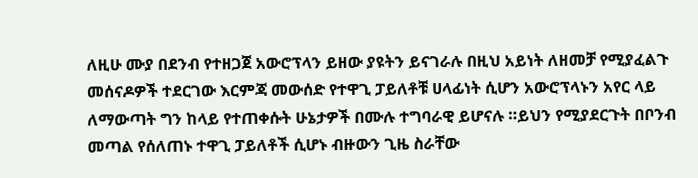ለዚሁ ሙያ በደንብ የተዘጋጀ አውሮፕላን ይዘው ያዩትን ይናገራሉ በዚህ አይነት ለዘመቻ የሚያፈልጉ መሰናዶዎች ተደርገው እርምጃ መውሰድ የተዋጊ ፓይለቶቹ ሀላፊነት ሲሆን አውሮፕላኑን አየር ላይ ለማውጣት ግን ከላይ የተጠቀሱት ሁኔታዎች በሙሉ ተግባራዊ ይሆናሉ ።ይህን የሚያደርጉት በቦንብ መጣል የሰለጠኑ ተዋጊ ፓይለቶች ሲሆኑ ብዙውን ጊዜ ስራቸው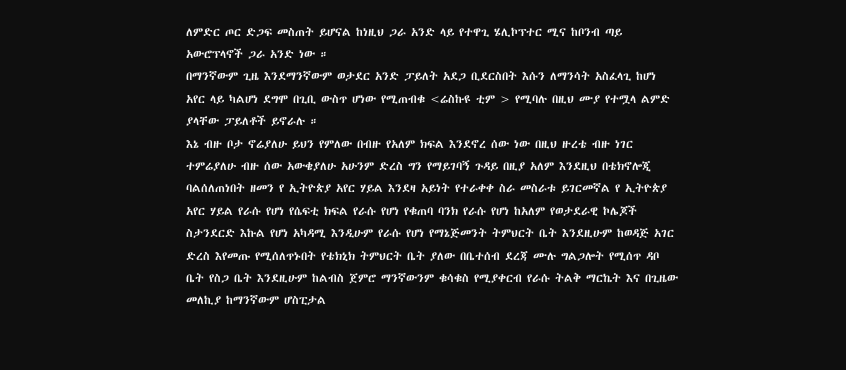ለምድር ጦር ድጋፍ መስጠት ይሆናል ከነዚህ ጋራ አንድ ላይ የተዋጊ ሄሊኮፕተር ሚና ከቦንብ ጣይ አውሮፕላኖች ጋራ አንድ ነው ።
በማንኛውም ጊዜ እንደማንኛውም ወታደር አንድ ፓይለት አደጋ ቢደርስበት እሱን ለማንሳት አስፈላጊ ከሆነ አየር ላይ ካልሆነ ደግሞ በጊቢ ውስጥ ሆነው የሚጠብቁ <ሬስኩዩ ቲም > የሚባሉ በዚህ ሙያ የተሟላ ልምድ ያላቸው ፓይለቶች ይኖራሉ ።
እኔ ብዙ ቦታ ኖሬያለሁ ይህን የምለው በብዙ የአለም ክፍል እንደኖረ ሰው ነው በዚህ ዙረቴ ብዙ ነገር ተምሬያለሁ ብዙ ሰው አውቄያለሁ አሁንም ድረስ ግን የማይገባኝ ጉዳይ በዚያ አለም እንደዚህ በቴክኖሎጂ ባልሰለጠነበት ዘመን የ ኢትዮጵያ አየር ሃይል እንደዛ አይነት የተራቀቀ ስራ መስራቱ ይገርመኛል የ ኢትዮጵያ አየር ሃይል የራሱ የሆነ የሴፍቲ ክፍል የራሱ የሆነ የቁጠባ ባንክ የራሱ የሆነ ከአለም የወታደራዊ ኮሌጆች ስታንደርድ እኩል የሆነ አካዳሚ እንዲሁም የራሱ የሆነ የማኔጅመንት ትምህርት ቤት እንደዚሁም ከወዳጅ አገር ድረስ እየመጡ የሚሰለጥኑበት የቴክኒክ ትምህርት ቤት ያለው በቤተሰብ ደረጃ ሙሉ ግልጋሎት የሚሰጥ ዳቦ ቤት የስጋ ቤት እንደዚሁም ከልብስ ጀምሮ ማንኛውንም ቁሳቁስ የሚያቀርብ የራሱ ትልቅ ማርኬት እና በጊዜው መለኪያ ከማንኛውም ሆስፒታል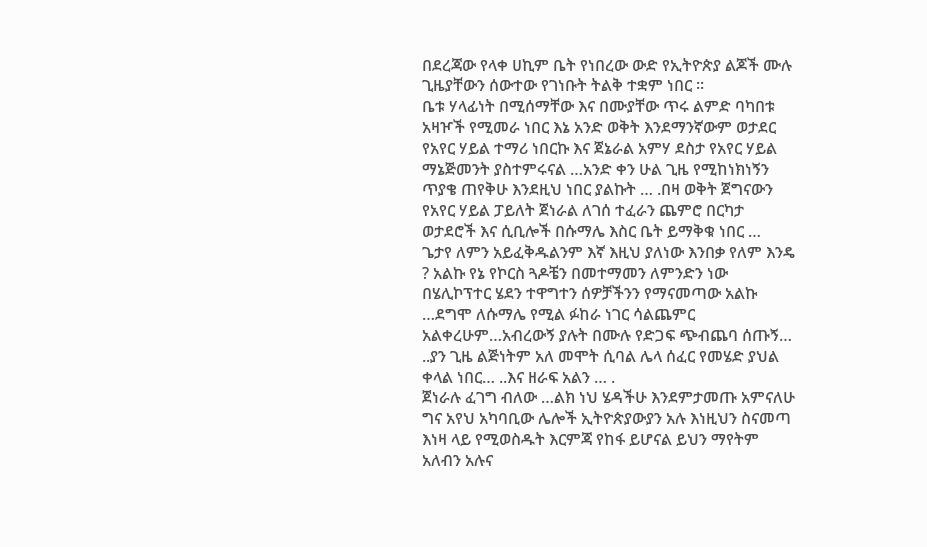በደረጃው የላቀ ሀኪም ቤት የነበረው ውድ የኢትዮጵያ ልጆች ሙሉ ጊዜያቸውን ሰውተው የገነቡት ትልቅ ተቋም ነበር ።
ቤቱ ሃላፊነት በሚሰማቸው እና በሙያቸው ጥሩ ልምድ ባካበቱ አዛዦች የሚመራ ነበር እኔ አንድ ወቅት እንደማንኛውም ወታደር የአየር ሃይል ተማሪ ነበርኩ እና ጀኔራል አምሃ ደስታ የአየር ሃይል ማኔጅመንት ያስተምሩናል …አንድ ቀን ሁል ጊዜ የሚከነክነኝን ጥያቄ ጠየቅሁ እንደዚህ ነበር ያልኩት … .በዛ ወቅት ጀግናውን የአየር ሃይል ፓይለት ጀነራል ለገሰ ተፈራን ጨምሮ በርካታ ወታደሮች እና ሲቢሎች በሱማሌ እስር ቤት ይማቅቁ ነበር …
ጌታየ ለምን አይፈቅዱልንም እኛ እዚህ ያለነው እንበቃ የለም እንዴ ? አልኩ የኔ የኮርስ ጓዶቼን በመተማመን ለምንድን ነው በሄሊኮፕተር ሄደን ተዋግተን ሰዎቻችንን የማናመጣው አልኩ …ደግሞ ለሱማሌ የሚል ፉከራ ነገር ሳልጨምር አልቀረሁም…አብረውኝ ያሉት በሙሉ የድጋፍ ጭብጨባ ሰጡኝ… ..ያን ጊዜ ልጅነትም አለ መሞት ሲባል ሌላ ሰፈር የመሄድ ያህል ቀላል ነበር… ..እና ዘራፍ አልን … .
ጀነራሉ ፈገግ ብለው …ልክ ነህ ሄዳችሁ እንደምታመጡ አምናለሁ ግና አየህ አካባቢው ሌሎች ኢትዮጵያውያን አሉ እነዚህን ስናመጣ እነዛ ላይ የሚወስዱት እርምጃ የከፋ ይሆናል ይህን ማየትም አለብን አሉና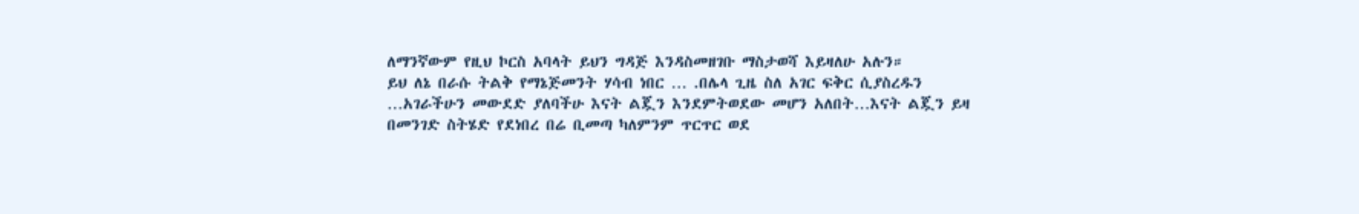ለማንኛውም የዚህ ኮርስ አባላት ይህን ግዳጅ እንዳስመዘገቡ ማስታወሻ እይዛለሁ አሉን።
ይህ ለኔ በራሱ ትልቅ የማኔጅመንት ሃሳብ ነበር … .በሌላ ጊዜ ስለ አገር ፍቅር ሲያስረዱን …አገራችሁን መውደድ ያለባችሁ እናት ልጇን እንደምትወደው መሆን አለበት…እናት ልጇን ይዛ በመንገድ ስትሄድ የደነበረ በሬ ቢመጣ ካለምንም ጥርጥር ወደ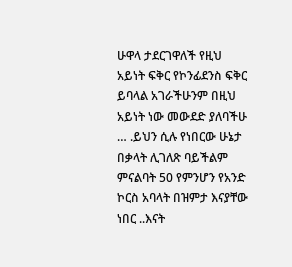ሁዋላ ታደርገዋለች የዚህ አይነት ፍቅር የኮንፊደንስ ፍቅር ይባላል አገራችሁንም በዚህ አይነት ነው መውደድ ያለባችሁ … .ይህን ሲሉ የነበርው ሁኔታ በቃላት ሊገለጽ ባይችልም ምናልባት 50 የምንሆን የአንድ ኮርስ አባላት በዝምታ እናያቸው ነበር ..እናት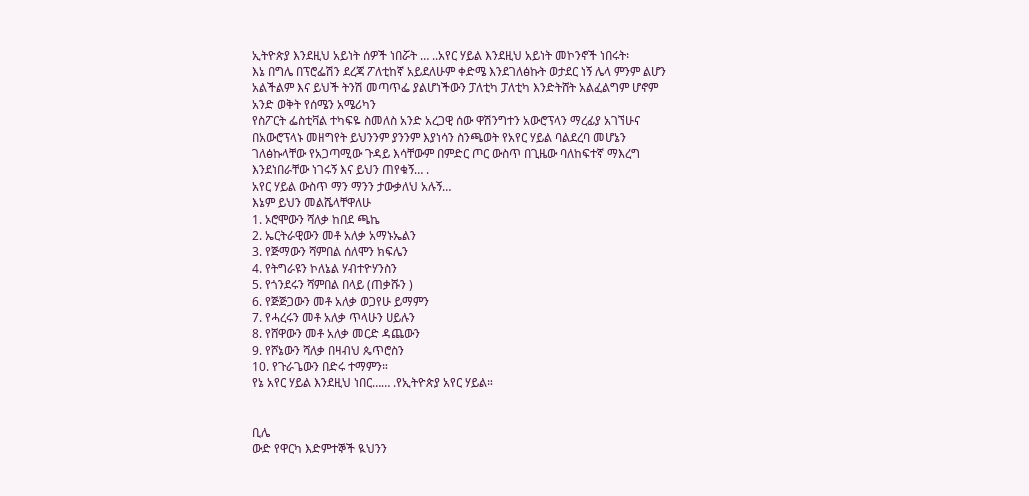ኢትዮጵያ እንደዚህ አይነት ሰዎች ነበሯት … ..አየር ሃይል እንደዚህ አይነት መኮንኖች ነበሩት፡
እኔ በግሌ በፕሮፌሽን ደረጃ ፖለቲከኛ አይደለሁም ቀድሜ እንደገለፅኩት ወታደር ነኝ ሌላ ምንም ልሆን አልችልም እና ይህች ትንሽ መጣጥፌ ያልሆነችውን ፓለቲካ ፓለቲካ እንድትሸት አልፈልግም ሆኖም አንድ ወቅት የሰሜን አሜሪካን
የስፖርት ፌስቲቫል ተካፍዬ ስመለስ አንድ አረጋዊ ሰው ዋሽንግተን አውሮፕላን ማረፊያ አገኘሁና በአውሮፕላኑ መዘግየት ይህንንም ያንንም እያነሳን ስንጫወት የአየር ሃይል ባልደረባ መሆኔን ገለፅኩላቸው የአጋጣሚው ጉዳይ እሳቸውም በምድር ጦር ውስጥ በጊዜው ባለከፍተኛ ማእረግ እንደነበራቸው ነገሩኝ እና ይህን ጠየቁኝ… .
አየር ሃይል ውስጥ ማን ማንን ታውቃለህ አሉኝ…
እኔም ይህን መልሼላቸዋለሁ
1. ኦሮሞውን ሻለቃ ከበደ ጫኬ
2. ኤርትራዊውን መቶ አለቃ አማኑኤልን
3. የጅማውን ሻምበል ሰለሞን ክፍሌን
4. የትግራዩን ኮለኔል ሃብተዮሃንስን
5. የጎንደሩን ሻምበል በላይ (ጠቃሹን )
6. የጅጅጋውን መቶ አለቃ ወጋየሁ ይማምን
7. የሓረሩን መቶ አለቃ ጥላሁን ሀይሉን
8. የሸዋውን መቶ አለቃ መርድ ዳጨውን
9. የሾኔውን ሻለቃ በዛብህ ጴጥሮስን
10. የጉራጌውን በድሩ ተማምን።
የኔ አየር ሃይል እንደዚህ ነበር…… .የኢትዮጵያ አየር ሃይል።


ቢሌ
ውድ የዋርካ እድምተኞች ዪህንን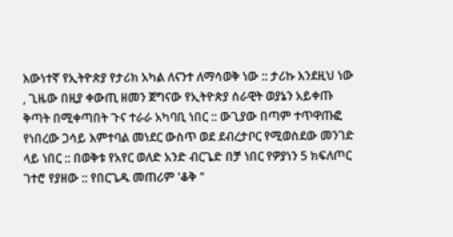እውነተኛ የኢትዮጵያ የታሪክ አካል ለናንተ ለማሳወቅ ነው :: ታሪኩ እንደዚህ ነው , ጊዜው በዚያ ቀውጢ ዘመን ጀግናው የኢትዮጵያ ሰራዊት ወያኔን አይቀጡ ቅጣት በሚቀጣበት ጉና ተራራ አካባቢ ነበር :: ውጊያው በጣም ተጥዋጡፎ የነበረው ጋሳይ እምተባል መነደር ውስጥ ወደ ደብረታቦር የሚወስደው መንገድ ላይ ነበር :: በወቅቱ የአየር ወለድ አንድ ብርጌድ በቻ ነበር የዎያነን 5 ክፍለጦር ገተሮ የያዘው :: የበርጌዱ መጠሪም 'ቆቅ "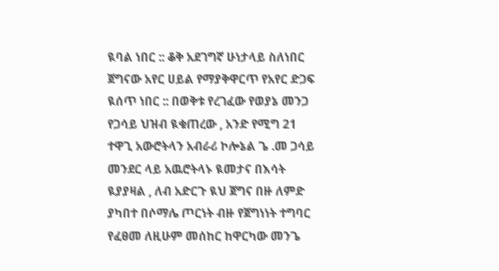ዪባል ነበር :: ቆቅ አደገግኛ ሁነታላይ ስለነበር ጀግናው አየር ሀይል የማያቅዋርጥ የአየር ድጋፍ ዪሰጥ ነበር :: በወቅቱ የረገፈው የወያኔ መንጋ የጋሳይ ህዝብ ዪቁጠረው , አንድ የሚግ 21 ተዋጊ አውሮትላን አብራሪ ኮሎኔል ጌ .መ ጋሳይ መንደር ላይ አዉሮትላኑ ዪመታና በእሳት ዪያያዛል , ለብ አድርጉ ዪህ ጀግና በዙ ለምድ ያካበተ በሶማሌ ጦርነት ብዙ የጀግነነት ተግባር የፈፀመ ለዚሁም መሰከር ከዋርካው መንጌ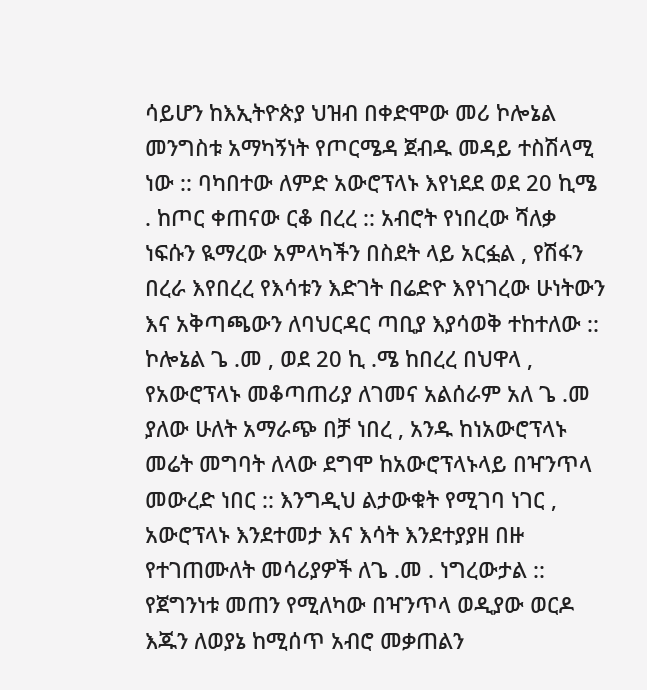ሳይሆን ከእኢትዮጵያ ህዝብ በቀድሞው መሪ ኮሎኔል መንግስቱ አማካኝነት የጦርሜዳ ጀብዱ መዳይ ተስሽላሚ ነው :: ባካበተው ለምድ አውሮፕላኑ እየነደደ ወደ 20 ኪሜ . ከጦር ቀጠናው ርቆ በረረ :: አብሮት የነበረው ሻለቃ ነፍሱን ዪማረው አምላካችን በስደት ላይ አርፏል , የሽፋን በረራ እየበረረ የእሳቱን እድገት በሬድዮ እየነገረው ሁነትውን እና አቅጣጫውን ለባህርዳር ጣቢያ እያሳወቅ ተከተለው ::
ኮሎኔል ጌ .መ , ወደ 20 ኪ .ሜ ከበረረ በህዋላ , የአውሮፕላኑ መቆጣጠሪያ ለገመና አልሰራም አለ ጌ .መ ያለው ሁለት አማራጭ በቻ ነበረ , አንዱ ከነአውሮፕላኑ መሬት መግባት ለላው ደግሞ ከአውሮፕላኑላይ በዣንጥላ መውረድ ነበር :: እንግዲህ ልታውቁት የሚገባ ነገር , አውሮፕላኑ እንደተመታ እና እሳት እንደተያያዘ በዙ የተገጠሙለት መሳሪያዎች ለጌ .መ . ነግረውታል :: የጀግንነቱ መጠን የሚለካው በዣንጥላ ወዲያው ወርዶ እጁን ለወያኔ ከሚሰጥ አብሮ መቃጠልን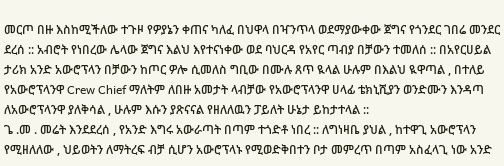መርጦ በዙ እስከሚችለው ተጉዞ የዎያኔን ቀጠና ካለፈ በህዋላ በዣንጥላ ወደማያውቀው ጀግና የጎንደር ገበሬ መንደር ደረሰ :: አብሮት የነበረው ሌላው ጀግና እልህ እየተናነቀው ወደ ባህርዳ የአየር ጣብያ በቻውን ተመለሰ :: በአየርሀይል ታሪክ አንድ አውሮፕላን በቻውን ከጦር ዎሎ ሲመለስ ግቢው በሙሉ ጸጥ ዪላል ሁሉም በእልህ ዪዋጣል , በተለይ የአውሮፕላንዋ Crew Chief ማለትም ለበዙ አመታት ላብቻው የአውሮፕላንዋ ሀላፊ ቴክኒሺያን ወንድሙን እንዳጣ ለአውሮፕላንዋ ያለቅሳል , ሁሉም እሱን ያጽናናል የዘለለዉን ፓይለት ሁኔታ ይከታተላል ::
ጌ .መ . መሬት እንደደረሰ , የአንድ እግሩ አውራጣት በጣም ተጎድቶ ነበረ :: ለግነዛቤ ያህል , ከተዋጊ አውሮፕላን የሚዘለለው , ህይወትን ለማትረፍ ብቻ ሲሆን አውሮፕላኑ የሚወድቅበተን ቦታ መምረጥ በጣም አስፈላጊ ነው አንድ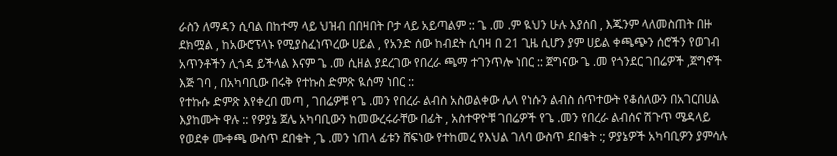ራስን ለማዳን ሲባል በከተማ ላይ ህዝብ በበዛበት ቦታ ላይ አይጣልም :: ጌ .መ .ም ዪህን ሁሉ እያሰበ , እጁንም ላለመስጠት በዙ ደክሟል , ከአውሮፕላኑ የሚያስፈነጥረው ሀይል , የአንድ ሰው ከብደት ሲባዛ በ 21 ጊዜ ሲሆን ያም ሀይል ቀጫጭን ሰሮችን የወገብ አጥንቶችን ሊጎዳ ይችላል እናም ጌ .መ ሲዘል ያደረገው የበረራ ጫማ ተገንጥሎ ነበር :: ጀግናው ጌ .መ የጎንደር ገበሬዎች ,ጀግኖች እጅ ገባ , በአካባቢው በሩቅ የተኩስ ድምጽ ዪሰማ ነበር ::
የተኩሱ ድምጽ እየቀረበ መጣ , ገበሬዎቹ የጌ .መን የበረራ ልብስ አስወልቀው ሌላ የነሱን ልብስ ሰጥተውት የቆሰለውን በአገርበሀል እያከሙት ዋሉ :: የዎያኔ ጀሌ አካባቢውን ከመውረሩራቸው በፊት , አስተዋዮቹ ገበሬዎች የጌ .መን የበረራ ልብሰና ሽጉጥ ሜዳላይ የወደቀ ሙቀጫ ውስጥ ደበቁት ,ጌ .መን ነጠላ ፊቱን ሸፍነው የተከመረ የእህል ገለባ ውስጥ ደበቁት :; ዎያኔዎች አካባቢዎን ያምሳሉ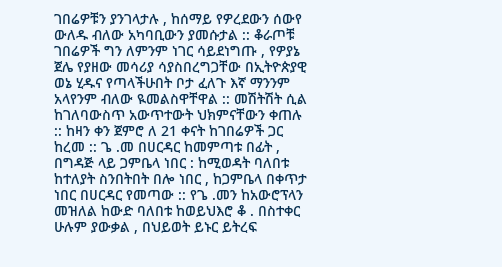ገበሬዎቹን ያንገላታሉ , ከሰማይ የዎረደውን ሰውየ ውለዱ ብለው አካባቢውን ያመሱታል :: ቆራጦቹ ገበሬዎች ግን ለምንም ነገር ሳይደነግጡ , የዎያኔ ጀሌ የያዘው መሳሪያ ሳያስበረግጋቸው በኢትዮጵያዊ ወኔ ሂዱና የጣላችሁበት ቦታ ፈለጉ እኛ ማንንም አላየንም ብለው ዪመልስዋቸዋል :: መሽትሽት ሲል ከገለባውስጥ አውጥተውት ህክምናቸውን ቀጠሉ :: ከዛን ቀን ጀምሮ ለ 21 ቀናት ከገበሬዎች ጋር ከረመ :: ጌ .መ በሀርዳር ከመምጣቱ በፊት , በግዳጅ ላይ ጋምቤላ ነበር : ከሚወዳት ባለበቱ ከተለያት ስንበትበት በሎ ነበር , ከጋምቤላ በቀጥታ ነበር በሀርዳር የመጣው :: የጌ .መን ከአውሮፕላን መዝለል ከውድ ባለበቱ ከወይህእሮ ቆ . በስተቀር ሁሉም ያውቃል , በህይወት ይኑር ይትረፍ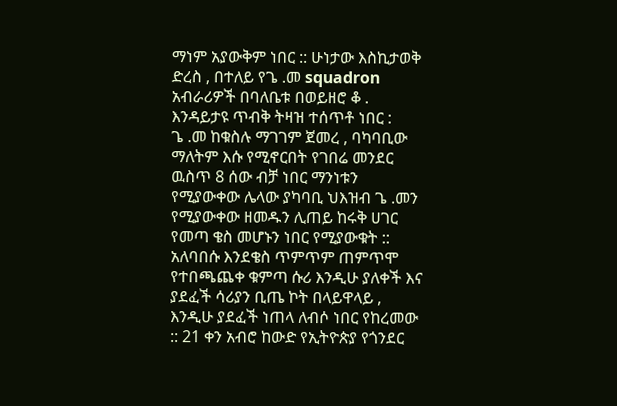ማነም አያውቅም ነበር :: ሁነታው እስኪታወቅ ድረስ , በተለይ የጌ .መ squadron አብራሪዎች በባለቤቱ በወይዘሮ ቆ . እንዳይታዩ ጥብቅ ትዛዝ ተሰጥቶ ነበር :
ጌ .መ ከቁስሉ ማገገም ጀመረ , ባካባቢው ማለትም እሱ የሚኖርበት የገበሬ መንደር ዉስጥ 8 ሰው ብቻ ነበር ማንነቱን የሚያውቀው ሌላው ያካባቢ ህእዝብ ጌ .መን የሚያውቀው ዘመዱን ሊጠይ ከሩቅ ሀገር የመጣ ቄስ መሆኑን ነበር የሚያውቁት :: አለባበሱ እንደቄስ ጥምጥም ጠምጥሞ የተበጫጨቀ ቁምጣ ሱሪ እንዲሁ ያለቀች እና ያደፈች ሳሪያን ቢጤ ኮት በላይዋላይ , እንዲሁ ያደፈች ነጠላ ለብሶ ነበር የከረመው :: 21 ቀን አብሮ ከውድ የኢትዮጵያ የጎንደር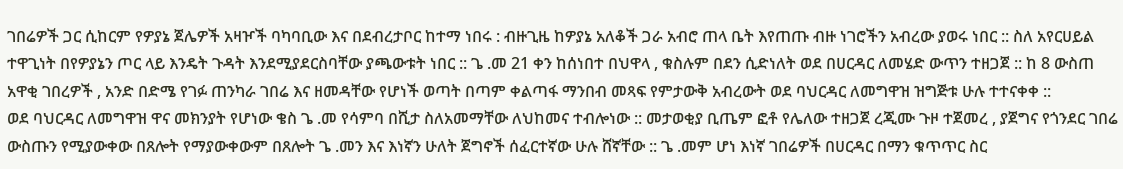ገበሬዎች ጋር ሲከርም የዎያኔ ጀሌዎች አዛዦች ባካባቢው እና በደብረታቦር ከተማ ነበሩ : ብዙጊዜ ከዎያኔ አለቆች ጋራ አብሮ ጠላ ቤት እየጠጡ ብዙ ነገሮችን አብረው ያወሩ ነበር :: ስለ አየርሀይል ተዋጊነት በየዎያኔን ጦር ላይ እንዴት ጉዳት እንደሚያደርስባቸው ያጫውቱት ነበር :: ጌ .መ 21 ቀን ከሰነበተ በህዋላ , ቁስሉም በደን ሲድነለት ወደ በሀርዳር ለመሄድ ውጥን ተዘጋጀ :: ከ 8 ውስጠ አዋቂ ገበረዎች , አንድ በድሜ የገፉ ጠንካራ ገበሬ እና ዘመዳቸው የሆነች ወጣት በጣም ቀልጣፋ ማንበብ መጻፍ የምታውቅ አብረውት ወደ ባህርዳር ለመግዋዝ ዝግጅቱ ሁሉ ተተናቀቀ ::
ወደ ባህርዳር ለመግዋዝ ዋና መክንያት የሆነው ቄስ ጌ .መ የሳምባ በሺታ ስለአመማቸው ለህከመና ተብሎነው :: መታወቂያ ቢጤም ፎቶ የሌለው ተዘጋጀ ረጂሙ ጉዞ ተጀመረ , ያጀግና የጎንደር ገበሬ ውስጡን የሚያውቀው በጸሎት የማያውቀውም በጸሎት ጌ .መን እና እነኛን ሁለት ጀግኖች ሰፈርተኛው ሁሉ ሸኛቸው :: ጌ .መም ሆነ እነኛ ገበሬዎች በሀርዳር በማን ቁጥጥር ስር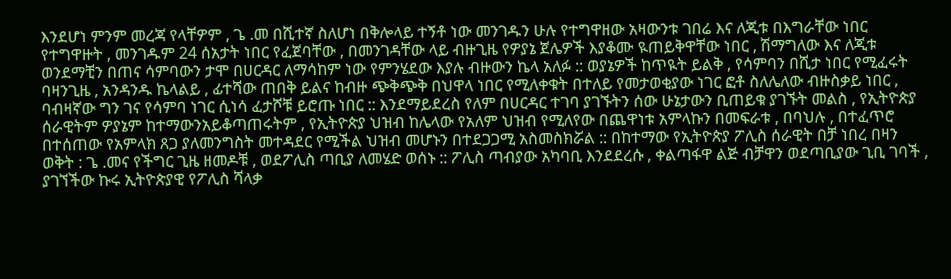እንደሆነ ምንም መረጃ የላቸዎም , ጌ .መ በሺተኛ ስለሆነ በቅሎላይ ተኝቶ ነው መንገዱን ሁሉ የተግዋዘው አዛውንቱ ገበሬ እና ለጂቱ በእግራቸው ነበር የተግዋዙት , መንገዱም 24 ሰአታት ነበር የፈጀባቸው , በመንገዳቸው ላይ ብዙጊዜ የዎያኔ ጀሌዎች እያቆሙ ዪጠይቅዋቸው ነበር , ሽማግለው እና ለጂቱ ወንደማቺን በጠና ሳምባውን ታሞ በሀርዳር ለማሳከም ነው የምንሄደው እያሉ ብዙውን ኬላ አለፉ :: ወያኔዎች ከጥዪት ይልቅ , የሳምባን በሺታ ነበር የሚፈሩት ባዛንጊዜ , አንዳንዱ ኬላልይ , ፊተሻው ጠበቅ ይልና ከብዙ ጭቅጭቅ በህዋላ ነበር የሚለቀቁት በተለይ የመታወቂያው ነገር ፎቶ ስለሌለው ብዙስቃይ ነበር , ባብዛኛው ግን ገና የሳምባ ነገር ሲነሳ ፈታሾቹ ይሮጡ ነበር :: እንደማይደረስ የለም በሀርዳር ተገባ ያገኙትን ሰው ሁኔታውን ቢጠይቁ ያገኙት መልስ , የኢትዮጵያ ሰራዊትም ዎያኔም ከተማውንአይቆጣጠሩትም , የኢትዮጵያ ህዝብ ከሌላው የአለም ህዝብ የሚለየው በጨዋነቱ አምላኩን በመፍራቱ , በባህሉ , በተፈጥሮ በተሰጠው የአምላክ ጸጋ ያለመንግስት መተዳደር የሚችል ህዝብ መሆኑን በተደጋጋሚ አስመስክሯል :: በከተማው የኢትዮጵያ ፖሊስ ሰራዊት በቻ ነበረ በዛን ወቅት : ጌ .መና የችግር ጊዜ ዘመዶቹ , ወደፖሊስ ጣቢያ ለመሄድ ወሰኑ :: ፖሊስ ጣብያው አካባቢ እንደደረሱ , ቀልጣፋዋ ልጅ ብቻዋን ወደጣቢያው ጊቢ ገባች , ያገኘችው ኩሩ ኢትዮጵያዊ የፖሊስ ሻላቃ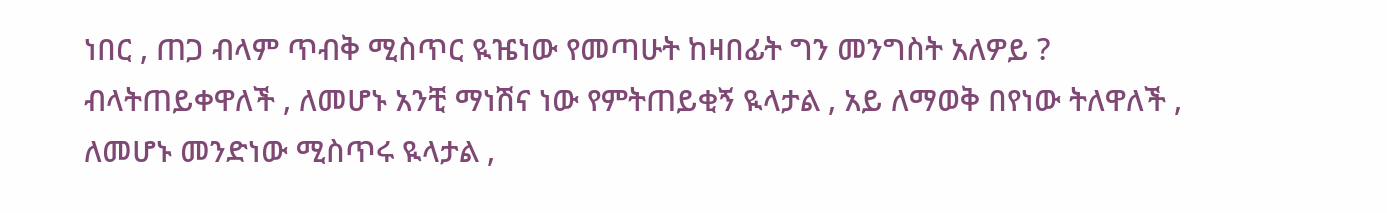ነበር , ጠጋ ብላም ጥብቅ ሚስጥር ዪዤነው የመጣሁት ከዛበፊት ግን መንግስት አለዎይ ? ብላትጠይቀዋለች , ለመሆኑ አንቺ ማነሽና ነው የምትጠይቂኝ ዪላታል , አይ ለማወቅ በየነው ትለዋለች , ለመሆኑ መንድነው ሚስጥሩ ዪላታል ,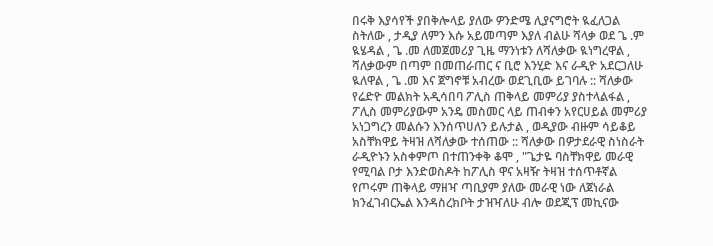በሩቅ እያሳየች ያበቅሎላይ ያለው ዎንድሜ ሊያናግሮት ዪፈለጋል ስትለው , ታዲያ ለምን እሱ አይመጣም እያለ ብልሁ ሻላቃ ወደ ጌ .ም ዪሄዳል , ጌ .መ ለመጀመሪያ ጊዜ ማንነቱን ለሻለቃው ዪነግረዋል , ሻለቃውም በጣም በመጠራጠር ና ቢሮ እንሂድ እና ራዲዮ አደርጋለሁ ዪለዋል , ጌ .መ እና ጀግኖቹ አብረው ወደጊቢው ይገባሉ :: ሻለቃው የሬድዮ መልክት አዲሳበባ ፖሊስ ጠቅላይ መምሪያ ያስተላልፋል , ፖሊስ መምሪያውም አንዴ መስመር ላይ ጠብቀን አየርሀይል መምሪያ አነጋግረን መልሱን እንሰጥሀለን ይሉታል , ወዲያው ብዙም ሳይቆይ አስቸክዋይ ትዛዝ ለሻለቃው ተሰጠው :: ሻለቃው በዎታደራዊ ስነስራት ራዲዮኑን አስቀምጦ በተጠንቀቅ ቆሞ , "ጌታዬ ባስቸክዋይ መራዊ የሚባል ቦታ እንድወስዶት ከፖሊስ ዋና አዛዥ ትዛዝ ተሰጥቶኛል የጦሩም ጠቅላይ ማዘዣ ጣቢያም ያለው መራዊ ነው ለጀነራል ክንፈገብርኤል እንዳስረክቦት ታዝዣለሁ ብሎ ወደጂፕ መኪናው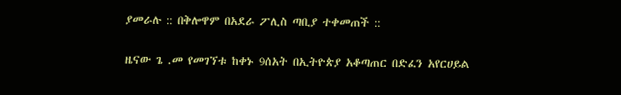ያመራሉ :: በቅሎዋም በአደራ ፖሊስ ጣቢያ ተቀመጠች ::

ዜናው ጌ .መ የመገኘቱ ከቀኑ 9ሰአት በኢትዮጵያ አቆጣጠር በድፈን አየርሀይል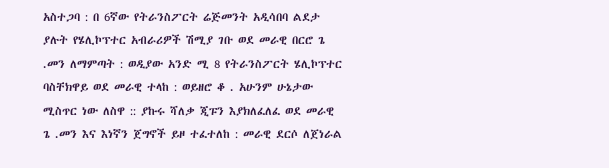አስተጋባ : በ 6ኛው የትራንስፖርት ሬጅመንት አዲሳበባ ልደታ ያሉት የሄሊኮፕተር አብራሪዎች ሽሚያ ገቡ ወደ መራዊ በርሮ ጌ .መን ለማምጣት : ወዲያው አንድ ሚ 8 የትራንስፖርት ሄሊኮፕተር ባስቸክዋይ ወደ መራዊ ተላከ : ወይዘሮ ቆ . አሁንም ሁኔታው ሚስጥር ነው ለስዋ :: ያኩሩ ሻለቃ ጂፑን እያክለፈለፈ ወደ መራዊ ጌ .መን እና እነኛን ጀግኖች ይዞ ተፈተለከ : መራዊ ደርሶ ለጀነራል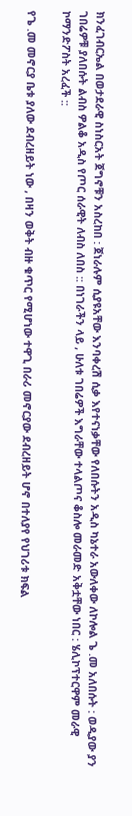ክንፈገብርኤል በወታደራዊ ስነስርአት ጀግኖቹን አስረከበ : ጀነራሉም ሲያዩአቸው እንባቀረሽ ሲቃ እየተናነቃቸው የለበሱትን አዲስ ካኔተራ አውለቀው ለኮሎል ጌ .መ አለበሱት : ወዲያው ያን ገበሬዎቹ ያለበሱት ልብስ ዎልቆ አዲስ የጦር ሰራዊት ለብስ ለበስ :: በነገራችን ላይ , ሁለቱ ገበሬዎች እግራቸው ተላልጦና ቆስሎ መራመድ አቅቷቸው ነበር : ሄሊኮፕተርዋም መራዊ ኮማንድፖስት አረፈች ::

የጌ .መ መኖርያ ቤቱ ያለው ደብረዘይት ነው , በዛን ወቅት ብዙ ቁጥር የሚሆነው ተዋጊ በራሪ መኖርያው ደብረዘይት ሆኖ በተለያየ የህገሪቱ ክፍል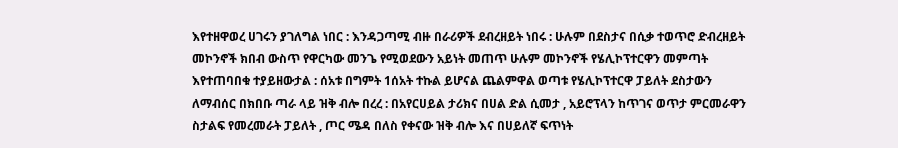እየተዘዋወረ ሀገሩን ያገለግል ነበር : እንዳጋጣሚ ብዙ በራሪዎች ደብረዘይት ነበሩ : ሁሉም በደስታና በሲቃ ተወጥሮ ድብረዘይት መኮንኖች ክበብ ውስጥ የዋርካው መንጌ የሚወደውን አይነት መጠጥ ሁሉም መኮንኖች የሄሊኮፕተርዋን መምጣት እየተጠባበቁ ተያይዘውታል : ሰአቱ በግምት 1ሰአት ተኩል ይሆናል ጨልምዋል ወጣቱ የሄሊኮፕተርዋ ፓይለት ደስታውን ለማብሰር በክበቡ ጣራ ላይ ዝቅ ብሎ በረረ : በአየርሀይል ታሪክና በሀል ድል ሲመታ , አይሮፕላን ከጥገና ወጥታ ምርመራዋን ስታልፍ የመረመራት ፓይለት , ጦር ሜዳ በለስ የቀናው ዝቅ ብሎ እና በሀይለኛ ፍጥነት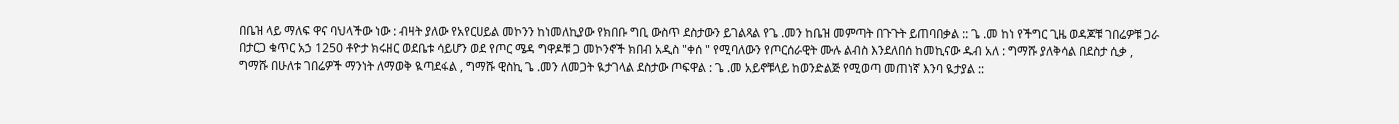በቤዝ ላይ ማለፍ ዋና ባህላችው ነው : ብዛት ያለው የአየርሀይል መኮንን ከነመለኪያው የክበቡ ግቢ ውስጥ ደስታውን ይገልጻል የጌ .መን ከቤዝ መምጣት በጉጉት ይጠባበቃል :: ጌ .መ ከነ የችግር ጊዜ ወዳጆቹ ገበሬዎቹ ጋራ በታርጋ ቁጥር አኃ 1250 ቶዮታ ክሩዘር ወደቤቱ ሳይሆን ወደ የጦር ሜዳ ግዋዶቹ ጋ መኮንኖች ክበብ አዲስ "ቀሰ " የሚባለውን የጦርሰራዊት ሙሉ ልብስ እንደለበሰ ከመኪናው ዱብ አለ : ግማሹ ያለቅሳል በደስታ ሲቃ , ግማሹ በሁለቱ ገበሬዎች ማንነት ለማወቅ ዪጣደፋል , ግማሹ ዊስኪ ጌ .መን ለመጋት ዪታገላል ደስታው ጦፍዋል : ጌ .መ አይኖቹላይ ከወንድልጅ የሚወጣ መጠነኛ እንባ ዪታያል ::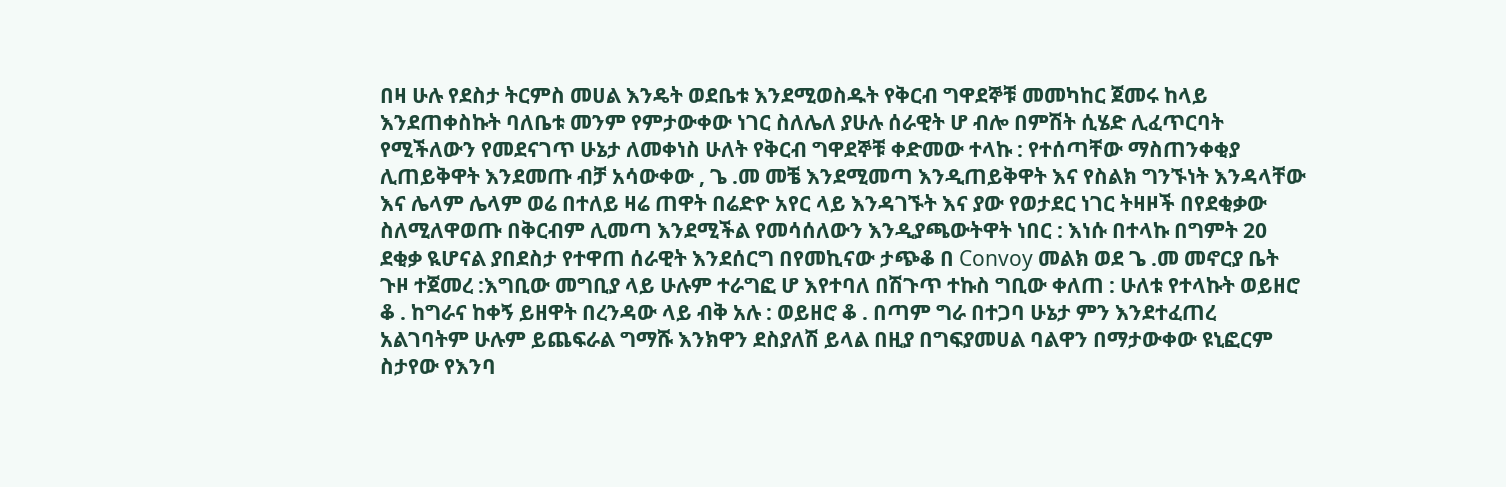በዛ ሁሉ የደስታ ትርምስ መሀል እንዴት ወደቤቱ እንደሚወስዱት የቅርብ ግዋደኞቹ መመካከር ጀመሩ ከላይ እንደጠቀስኩት ባለቤቱ መንም የምታውቀው ነገር ስለሌለ ያሁሉ ሰራዊት ሆ ብሎ በምሽት ሲሄድ ሊፈጥርባት የሚችለውን የመደናገጥ ሁኔታ ለመቀነስ ሁለት የቅርብ ግዋደኞቹ ቀድመው ተላኩ : የተሰጣቸው ማስጠንቀቂያ ሊጠይቅዋት እንደመጡ ብቻ አሳውቀው , ጌ .መ መቼ እንደሚመጣ እንዲጠይቅዋት እና የስልክ ግንኙነት እንዳላቸው እና ሌላም ሌላም ወሬ በተለይ ዛሬ ጠዋት በሬድዮ አየር ላይ እንዳገኙት እና ያው የወታደር ነገር ትዛዞች በየደቂቃው ስለሚለዋወጡ በቅርብም ሊመጣ እንደሚችል የመሳሰለውን እንዲያጫውትዋት ነበር : እነሱ በተላኩ በግምት 20 ደቂቃ ዪሆናል ያበደስታ የተዋጠ ሰራዊት እንደሰርግ በየመኪናው ታጭቆ በ Convoy መልክ ወደ ጌ .መ መኖርያ ቤት ጉዞ ተጀመረ :እግቢው መግቢያ ላይ ሁሉም ተራግፎ ሆ እየተባለ በሽጉጥ ተኩስ ግቢው ቀለጠ : ሁለቱ የተላኩት ወይዘሮ ቆ . ከግራና ከቀኝ ይዘዋት በረንዳው ላይ ብቅ አሉ : ወይዘሮ ቆ . በጣም ግራ በተጋባ ሁኔታ ምን እንደተፈጠረ አልገባትም ሁሉም ይጨፍራል ግማሹ እንክዋን ደስያለሽ ይላል በዚያ በግፍያመሀል ባልዋን በማታውቀው ዩኒፎርም ስታየው የእንባ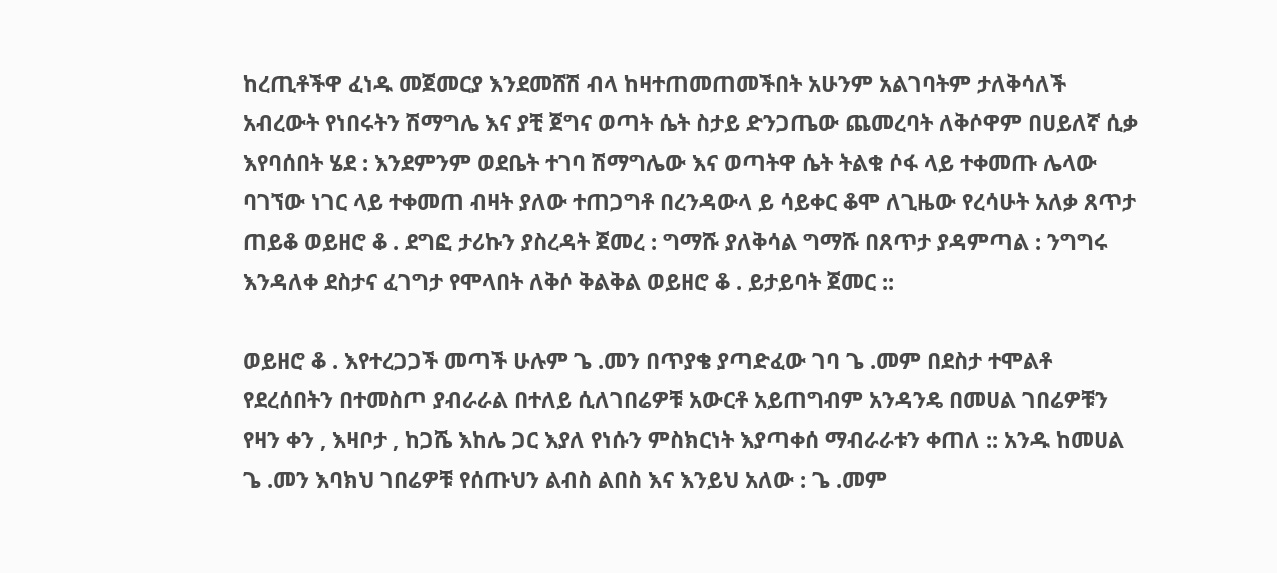ከረጢቶችዋ ፈነዱ መጀመርያ እንደመሸሽ ብላ ከዛተጠመጠመችበት አሁንም አልገባትም ታለቅሳለች አብረውት የነበሩትን ሽማግሌ እና ያቺ ጀግና ወጣት ሴት ስታይ ድንጋጤው ጨመረባት ለቅሶዋም በሀይለኛ ሲቃ እየባሰበት ሄደ : እንደምንም ወደቤት ተገባ ሽማግሌው እና ወጣትዋ ሴት ትልቁ ሶፋ ላይ ተቀመጡ ሌላው ባገኘው ነገር ላይ ተቀመጠ ብዛት ያለው ተጠጋግቶ በረንዳውላ ይ ሳይቀር ቆሞ ለጊዜው የረሳሁት አለቃ ጸጥታ ጠይቆ ወይዘሮ ቆ . ደግፎ ታሪኩን ያስረዳት ጀመረ : ግማሹ ያለቅሳል ግማሹ በጸጥታ ያዳምጣል : ንግግሩ እንዳለቀ ደስታና ፈገግታ የሞላበት ለቅሶ ቅልቅል ወይዘሮ ቆ . ይታይባት ጀመር ::

ወይዘሮ ቆ . እየተረጋጋች መጣች ሁሉም ጌ .መን በጥያቄ ያጣድፈው ገባ ጌ .መም በደስታ ተሞልቶ የደረሰበትን በተመስጦ ያብራራል በተለይ ሲለገበሬዎቹ አውርቶ አይጠግብም አንዳንዴ በመሀል ገበሬዎቹን የዛን ቀን , እዛቦታ , ከጋሼ እከሌ ጋር እያለ የነሱን ምስክርነት እያጣቀሰ ማብራራቱን ቀጠለ :: አንዱ ከመሀል ጌ .መን እባክህ ገበሬዎቹ የሰጡህን ልብስ ልበስ እና እንይህ አለው : ጌ .መም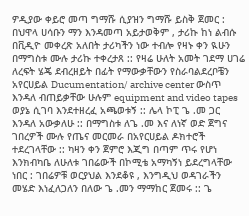ዎዲያው ቀይሮ መጣ ግማሹ ሲያዝን ግማሹ ይስቅ ጀመር : በህዋላ ሀሳቡን ማን እንዳመጣ አይታወቅም , ታሪኩ ከነ ልብሱ በቪዲዮ መቀረጽ አለበት ታሪካችን ነው ተብሎ የዛኑ ቀን ዪሁን በማግስቱ ሙሉ ታሪኩ ተቀረታጸ :: የዛሬ ሁለት አመት ገደማ ሀገሬ ለረፍት ሄጄ ደብረዘይት በፊት የማውቃቸውን የስራባልደረቦቼን አየርሀይል Ducumentation/ archive center ውስጥ እንዳለ ብጠይቃቸው ሁሉም equipment and video tapes ወያኔ ሲገባ እንደተዘረፈ አጫወቱኝ :: ሌላ ኮፒ ጌ .መ ጋር እንዳለ አውቃለሁ :: በማግስቱ ለጌ .መ እና ለነኛ ወድ ጀግና ገበረዎች ሙሉ የጤና መርመራ በአየርሀይል ዶክተሮች ተደረገላቸው :: ካዛን ቀን ጀምሮ እጂግ በጣም ጥሩ የሆነ እንክብካቤ ለሁለቱ ገበሬውች በኮሚቴ አማካኝነ ይደረግላቸው ነበር : ገበሬዎቹ ወርያህል እንደቆዩ , እንግዲህ ወዳገራችን መሄድ እነፈለጋለን በለው ጌ .መን ማማከር ጀመሩ :: ጌ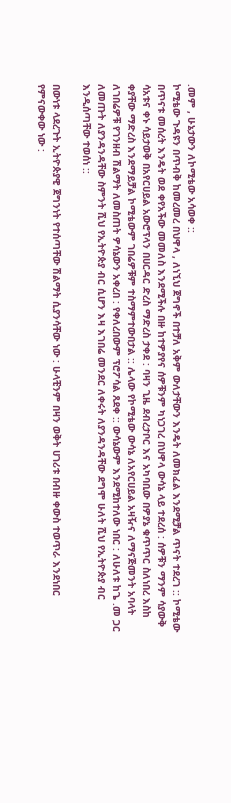.መም , ሁኔታውን ለኮሚቴው አሳወቀ ::
ኮሚቴው ጉዳዩን በጥብቅ ከመረመረ በህዋላ , ለነኚህ ጀግኖች በተቻለ አቅም ውለታቸውን እንዴት ለመክፈል እንደሚቻል ጥናት ተደረገ :: ኮሚቴው በጥናቱ መሰረት እንዴት ወደ ቀየአችው መመለስ እንደሚችሉ በዙ ከተዎያየና ሰዎቹንም ካነጋገረ በህዋላ ውሳኔ ላይ ተደረሰ : ሰዎቹን ማንም ሳያውቅ ሳአቱና ቀኑ ሳይታወቅ በአየርሀይል አውሮፕላን በሀርዳር ድረስ ማድረስ ታቀደ : ባዛን ጊዜ ደብረታቦር እና አካባቢው በዎያኔ ቁጥጥር ስለነበረ እስከ ቀያቸው ማድረስ እንደማይቻል ኮሚቴውም ገበሬዎቹም ተስማምተውበታል :: ሌላው የኮሚቴው ውሳኔ ለአየርሀይል አዛዥና ለማናጅመንት አባላት ለገበሬዎቹ የገንዘብ ሽልማት ለመስጠት ዎሳኔውን አቀረበ : የቀለረበውም ፕሮፖሳል ጸደቀ :: ውሳኔውም እንደሚከተለው ነበር : ለሁለቱ ከጌ .መ ጋር ለመጡት ለያንዳንዳቸው ስምንት ሺህ የኢትዮጵያ ብር ሲሆን እዛ እገበሬ መንደር ለቀሩት ለያንዳንዳቸው ደግሞ ሁለት ሺህ የኢትዮጵያ ብር እንዲሰጣቸው ተወሰነ ::

በውነቱ ላደረጉት ኢትዮጵያዊ ጀግንነት የተሰጣቸው ሽልማት ሲያንሳቸው ነው : ሁላቺንም በዛን ወቅት ሀገሪቱ በብዙ ቀውስ ተወጥራ እንደነበር የምናውቀው ነው :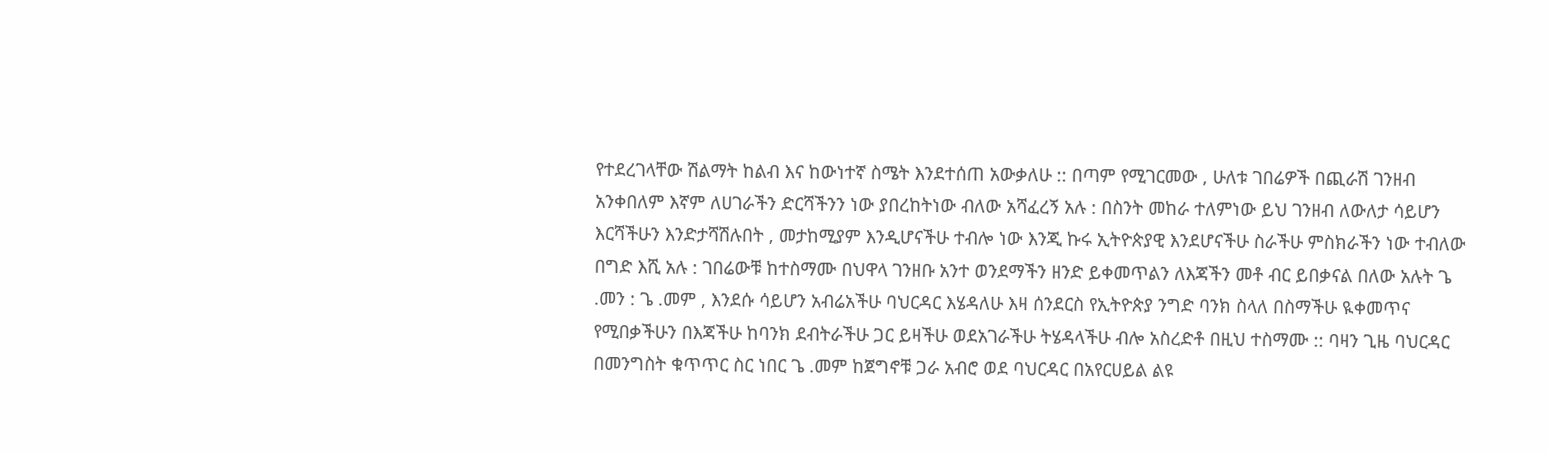የተደረገላቸው ሽልማት ከልብ እና ከውነተኛ ስሜት እንደተሰጠ አውቃለሁ :: በጣም የሚገርመው , ሁለቱ ገበሬዎች በጪራሽ ገንዘብ አንቀበለም እኛም ለሀገራችን ድርሻችንን ነው ያበረከትነው ብለው አሻፈረኝ አሉ : በስንት መከራ ተለምነው ይህ ገንዘብ ለውለታ ሳይሆን እርሻችሁን እንድታሻሽሉበት , መታከሚያም እንዲሆናችሁ ተብሎ ነው እንጂ ኩሩ ኢትዮጵያዊ እንደሆናችሁ ስራችሁ ምስክራችን ነው ተብለው በግድ እሺ አሉ : ገበሬውቹ ከተስማሙ በህዋላ ገንዘቡ አንተ ወንደማችን ዘንድ ይቀመጥልን ለእጃችን መቶ ብር ይበቃናል በለው አሉት ጌ .መን : ጌ .መም , እንደሱ ሳይሆን አብሬአችሁ ባህርዳር እሄዳለሁ እዛ ሰንደርስ የኢትዮጵያ ንግድ ባንክ ስላለ በስማችሁ ዪቀመጥና የሚበቃችሁን በእጃችሁ ከባንክ ደብትራችሁ ጋር ይዛችሁ ወደአገራችሁ ትሄዳላችሁ ብሎ አስረድቶ በዚህ ተስማሙ :: ባዛን ጊዜ ባህርዳር በመንግስት ቁጥጥር ስር ነበር ጌ .መም ከጀግኖቹ ጋራ አብሮ ወደ ባህርዳር በአየርሀይል ልዩ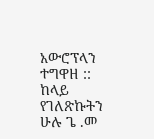አውሮፕላን ተግዋዘ :: ከላይ የገለጽኩትን ሁሉ ጌ .መ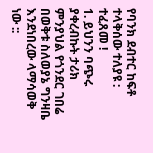የባንክ ደብተር ከፍቶ ተላቅሰው ተለያዩ : ተፈጸመ !
1. ይህንን ባጭሩ ያቀረብኩት ታሪክ ምንያህል የጎንደር ገበሬ በወቅቱ ስለወያኔ ግንዛቤ እንደነበረው ላማሳወቅ ነው ::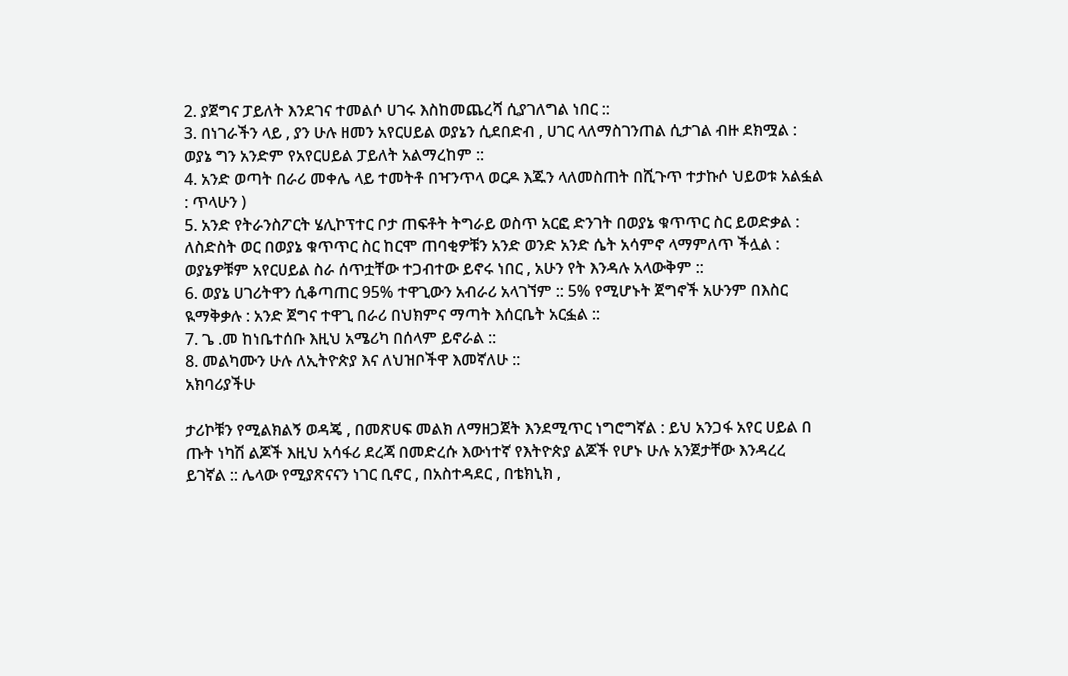2. ያጀግና ፓይለት እንደገና ተመልሶ ሀገሩ እስከመጨረሻ ሲያገለግል ነበር ::
3. በነገራችን ላይ , ያን ሁሉ ዘመን አየርሀይል ወያኔን ሲደበድብ , ሀገር ላለማስገንጠል ሲታገል ብዙ ደክሟል : ወያኔ ግን አንድም የአየርሀይል ፓይለት አልማረከም ::
4. አንድ ወጣት በራሪ መቀሌ ላይ ተመትቶ በዣንጥላ ወርዶ እጁን ላለመስጠት በሺጉጥ ተታኩሶ ህይወቱ አልፏል : ጥላሁን )
5. አንድ የትራንስፖርት ሄሊኮፕተር ቦታ ጠፍቶት ትግራይ ወስጥ አርፎ ድንገት በወያኔ ቁጥጥር ስር ይወድቃል : ለስድስት ወር በወያኔ ቁጥጥር ስር ከርሞ ጠባቂዎቹን አንድ ወንድ አንድ ሴት አሳምኖ ላማምለጥ ችሏል : ወያኔዎቹም አየርሀይል ስራ ሰጥቷቸው ተጋብተው ይኖሩ ነበር , አሁን የት እንዳሉ አላውቅም ::
6. ወያኔ ሀገሪትዋን ሲቆጣጠር 95% ተዋጊውን አብራሪ አላገኘም :: 5% የሚሆኑት ጀግኖች አሁንም በእስር ዪማቅቃሉ : አንድ ጀግና ተዋጊ በራሪ በህክምና ማጣት እሰርቤት አርፏል ::
7. ጌ .መ ከነቤተሰቡ እዚህ አሜሪካ በሰላም ይኖራል ::
8. መልካሙን ሁሉ ለኢትዮጵያ እና ለህዝቦችዋ እመኛለሁ ::
አክባሪያችሁ

ታሪኮቹን የሚልክልኝ ወዳጄ , በመጽሀፍ መልክ ለማዘጋጀት እንደሚጥር ነግሮግኛል : ይህ አንጋፋ አየር ሀይል በ ጡት ነካሽ ልጆች እዚህ አሳፋሪ ደረጃ በመድረሱ እውነተኛ የእትዮጵያ ልጆች የሆኑ ሁሉ አንጀታቸው እንዳረረ ይገኛል :: ሌላው የሚያጽናናን ነገር ቢኖር , በአስተዳደር , በቴክኒክ ,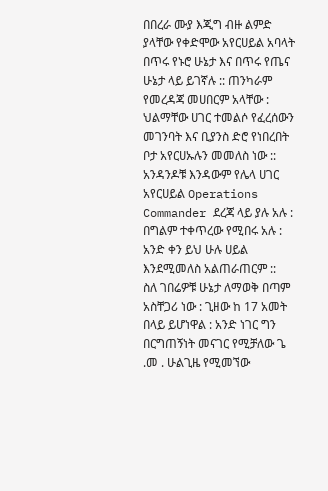በበረራ ሙያ እጂግ ብዙ ልምድ ያላቸው የቀድሞው አየርሀይል አባላት በጥሩ የኑሮ ሁኔታ እና በጥሩ የጤና ሁኔታ ላይ ይገኛሉ :: ጠንካራም የመረዳጃ መሀበርም አላቸው : ህልማቸው ሀገር ተመልሶ የፈረሰውን መገንባት እና ቢያንስ ድሮ የነበረበት ቦታ አየርሀኡሉን መመለስ ነው :: አንዳንዶቹ እንዳውም የሌላ ሀገር አየርሀይል Operations Commander ደረጃ ላይ ያሉ አሉ : በግልም ተቀጥረው የሚበሩ አሉ : አንድ ቀን ይህ ሁሉ ሀይል እንደሚመለስ አልጠራጠርም ::
ስለ ገበሬዎቹ ሁኔታ ለማወቅ በጣም አስቸጋሪ ነው : ጊዘው ከ 17 አመት በላይ ይሆነዋል : አንድ ነገር ግን በርግጠኝነት መናገር የሚቻለው ጌ .መ . ሁልጊዜ የሚመኘው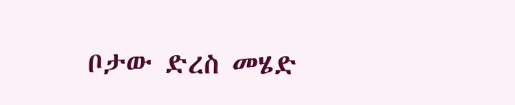ቦታው ድረስ መሄድ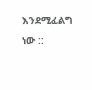እንደሚፈልግ ነው ::